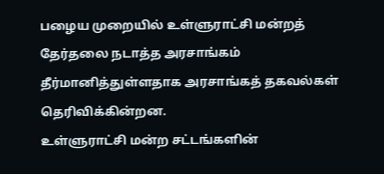பழைய முறையில் உள்ளுராட்சி மன்றத் தேர்தலை நடாத்த அரசாங்கம் தீர்மானித்துள்ளதாக அரசாங்கத் தகவல்கள் தெரிவிக்கின்றன.
உள்ளுராட்சி மன்ற சட்டங்களின்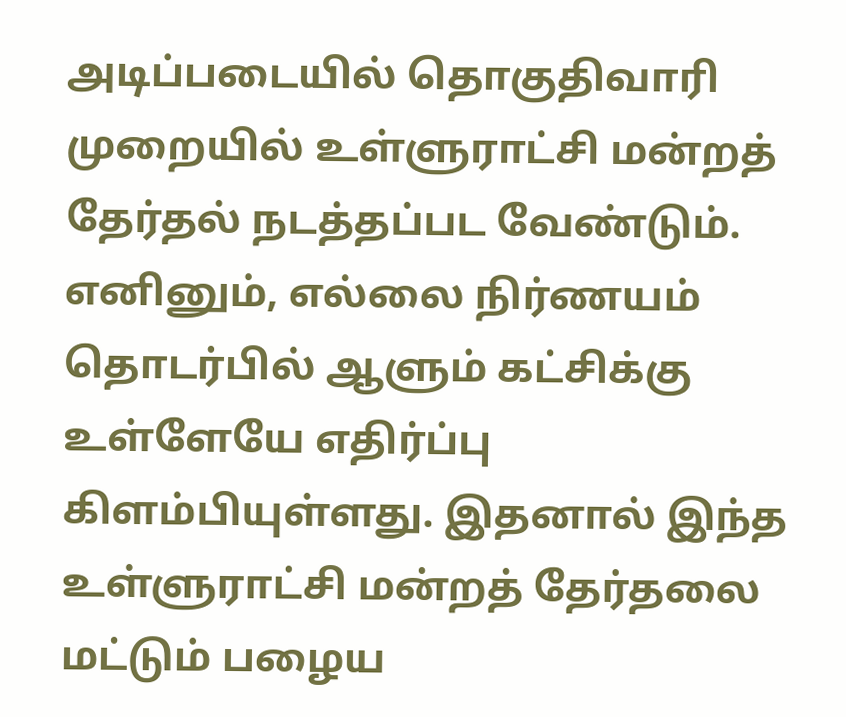அடிப்படையில் தொகுதிவாரி முறையில் உள்ளுராட்சி மன்றத் தேர்தல் நடத்தப்பட வேண்டும். எனினும், எல்லை நிர்ணயம் தொடர்பில் ஆளும் கட்சிக்கு உள்ளேயே எதிர்ப்பு கிளம்பியுள்ளது. இதனால் இந்த உள்ளுராட்சி மன்றத் தேர்தலை மட்டும் பழைய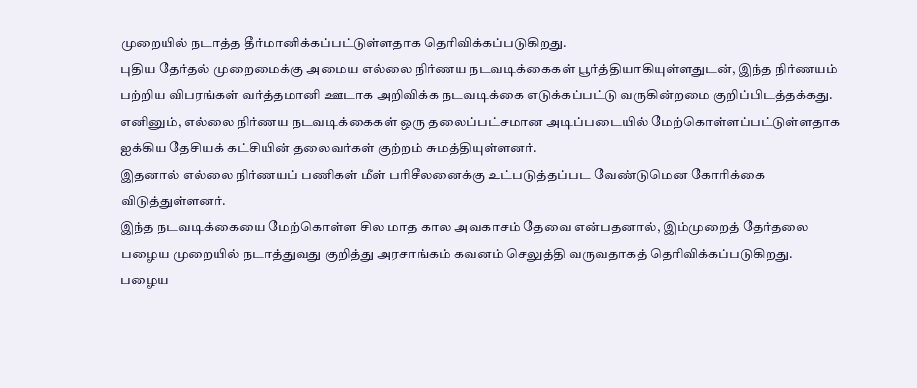முறையில் நடாத்த தீர்மானிக்கப்பட்டுள்ளதாக தெரிவிக்கப்படுகிறது.
புதிய தேர்தல் முறைமைக்கு அமைய எல்லை நிர்ணய நடவடிக்கைகள் பூர்த்தியாகியுள்ளதுடன், இந்த நிர்ணயம் பற்றிய விபரங்கள் வர்த்தமானி ஊடாக அறிவிக்க நடவடிக்கை எடுக்கப்பட்டு வருகின்றமை குறிப்பிடத்தக்கது.
எனினும், எல்லை நிர்ணய நடவடிக்கைகள் ஒரு தலைப்பட்சமான அடிப்படையில் மேற்கொள்ளப்பட்டுள்ளதாக ஐக்கிய தேசியக் கட்சியின் தலைவர்கள் குற்றம் சுமத்தியுள்ளனர்.
இதனால் எல்லை நிர்ணயப் பணிகள் மீள் பரிசீலனைக்கு உட்படுத்தப்பட வேண்டுமென கோரிக்கை விடுத்துள்ளனர்.
இந்த நடவடிக்கையை மேற்கொள்ள சில மாத கால அவகாசம் தேவை என்பதனால், இம்முறைத் தேர்தலை பழைய முறையில் நடாத்துவது குறித்து அரசாங்கம் கவனம் செலுத்தி வருவதாகத் தெரிவிக்கப்படுகிறது.
பழைய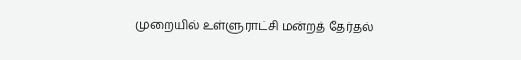முறையில் உள்ளுராட்சி மன்றத் தேர்தல்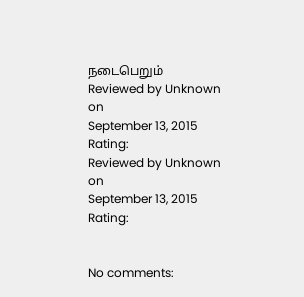நடைபெறும்
Reviewed by Unknown
on
September 13, 2015
Rating:
Reviewed by Unknown
on
September 13, 2015
Rating:


No comments: